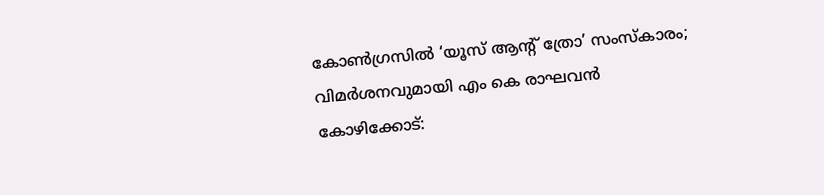കോൺഗ്രസിൽ ‘യൂസ് ആന്റ് ത്രോ’ സംസ്കാരം; വിമർശനവുമായി എം കെ രാഘവൻ
കോഴിക്കോട്: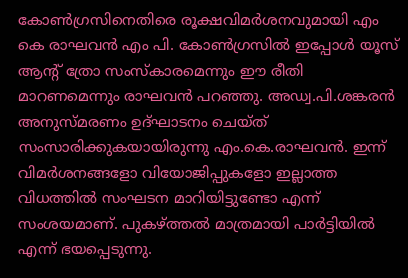കോൺഗ്രസിനെതിരെ രൂക്ഷവിമർശനവുമായി എം കെ രാഘവൻ എം പി. കോൺഗ്രസിൽ ഇപ്പോൾ യൂസ് ആന്റ് ത്രോ സംസ്കാരമെന്നും ഈ രീതി മാറണമെന്നും രാഘവൻ പറഞ്ഞു. അഡ്വ.പി.ശങ്കരൻ അനുസ്മരണം ഉദ്ഘാടനം ചെയ്ത് സംസാരിക്കുകയായിരുന്നു എം.കെ.രാഘവൻ. ഇന്ന് വിമർശനങ്ങളോ വിയോജിപ്പുകളോ ഇല്ലാത്ത വിധത്തിൽ സംഘടന മാറിയിട്ടുണ്ടോ എന്ന് സംശയമാണ്. പുകഴ്ത്തൽ മാത്രമായി പാർട്ടിയിൽ എന്ന് ഭയപ്പെടുന്നു.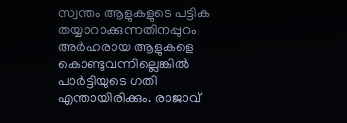സ്വന്തം ആളുകളുടെ പട്ടിക തയ്യാറാക്കുന്നതിനപ്പുറം അർഹരായ ആളുകളെ കൊണ്ടുവന്നില്ലെങ്കിൽ പാർട്ടിയുടെ ഗതി എന്തായിരിക്കും. രാജാവ്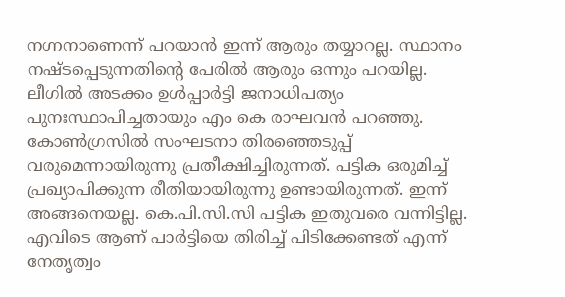നഗ്നനാണെന്ന് പറയാൻ ഇന്ന് ആരും തയ്യാറല്ല. സ്ഥാനം നഷ്ടപ്പെടുന്നതിന്റെ പേരിൽ ആരും ഒന്നും പറയില്ല. ലീഗിൽ അടക്കം ഉൾപ്പാർട്ടി ജനാധിപത്യം പുനഃസ്ഥാപിച്ചതായും എം കെ രാഘവൻ പറഞ്ഞു.
കോൺഗ്രസിൽ സംഘടനാ തിരഞ്ഞെടുപ്പ് വരുമെന്നായിരുന്നു പ്രതീക്ഷിച്ചിരുന്നത്. പട്ടിക ഒരുമിച്ച് പ്രഖ്യാപിക്കുന്ന രീതിയായിരുന്നു ഉണ്ടായിരുന്നത്. ഇന്ന് അങ്ങനെയല്ല. കെ.പി.സി.സി പട്ടിക ഇതുവരെ വന്നിട്ടില്ല. എവിടെ ആണ് പാർട്ടിയെ തിരിച്ച് പിടിക്കേണ്ടത് എന്ന് നേതൃത്വം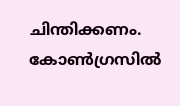ചിന്തിക്കണം. കോൺഗ്രസിൽ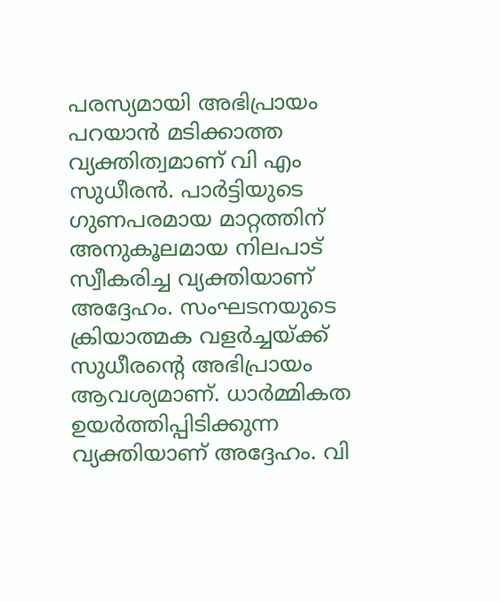പരസ്യമായി അഭിപ്രായം പറയാൻ മടിക്കാത്ത വ്യക്തിത്വമാണ് വി എം സുധീരൻ. പാർട്ടിയുടെ ഗുണപരമായ മാറ്റത്തിന് അനുകൂലമായ നിലപാട് സ്വീകരിച്ച വ്യക്തിയാണ് അദ്ദേഹം. സംഘടനയുടെ ക്രിയാത്മക വളർച്ചയ്ക്ക് സുധീരന്റെ അഭിപ്രായം ആവശ്യമാണ്. ധാർമ്മികത ഉയർത്തിപ്പിടിക്കുന്ന വ്യക്തിയാണ് അദ്ദേഹം. വി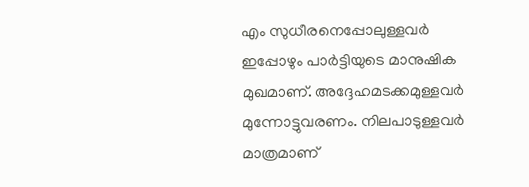എം സുധീരനെപ്പോലുള്ളവർ ഇപ്പോഴും പാർട്ടിയുടെ മാനുഷിക മുഖമാണ്. അദ്ദേഹമടക്കമുള്ളവർ മുന്നോട്ടുവരണം. നിലപാടുള്ളവർ മാത്രമാണ്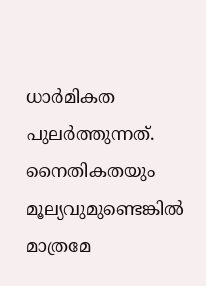ധാർമികത പുലർത്തുന്നത്. നൈതികതയും മൂല്യവുമുണ്ടെങ്കിൽ മാത്രമേ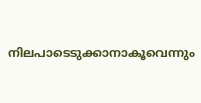നിലപാടെടുക്കാനാകൂവെന്നും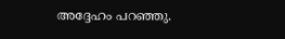അദ്ദേഹം പറഞ്ഞു.